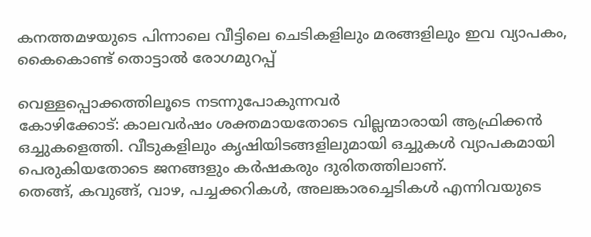കനത്തമഴയുടെ പിന്നാലെ വീട്ടിലെ ചെടികളിലും മരങ്ങളിലും ഇവ വ്യാപകം, കൈകൊണ്ട് തൊട്ടാൽ രോഗമുറപ്പ്

വെള്ളപ്പൊക്കത്തിലൂടെ നടന്നുപോകുന്നവർ
കോഴിക്കോട്: കാലവർഷം ശക്തമായതോടെ വില്ലന്മാരായി ആഫ്രിക്കൻ ഒച്ചുകളെത്തി. വീടുകളിലും കൃഷിയിടങ്ങളിലുമായി ഒച്ചുകൾ വ്യാപകമായി പെരുകിയതോടെ ജനങ്ങളും കർഷകരും ദുരിതത്തിലാണ്.
തെങ്ങ്, കവുങ്ങ്, വാഴ, പച്ചക്കറികൾ, അലങ്കാരച്ചെടികൾ എന്നിവയുടെ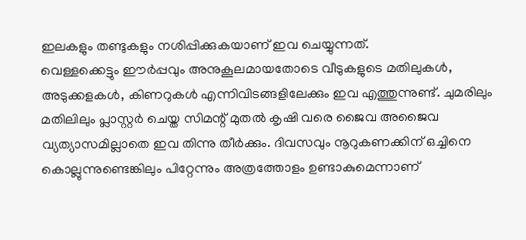ഇലകളും തണ്ടുകളും നശിപ്പിക്കുകയാണ് ഇവ ചെയ്യുന്നത്.
വെള്ളക്കെട്ടും ഈർപ്പവും അനുകൂലമായതോടെ വീടുകളുടെ മതിലുകൾ, അടുക്കളകൾ, കിണറുകൾ എന്നിവിടങ്ങളിലേക്കും ഇവ എത്തുന്നുണ്ട്. ചുമരിലും മതിലിലും പ്ലാസ്റ്റർ ചെയ്ത സിമന്റ് മുതൽ കൃഷി വരെ ജൈവ അജൈവ വ്യത്യാസമില്ലാതെ ഇവ തിന്നു തീർക്കും. ദിവസവും നൂറുകണക്കിന് ഒച്ചിനെ കൊല്ലുന്നുണ്ടെങ്കിലും പിറ്റേന്നും അത്രത്തോളം ഉണ്ടാകുമെന്നാണ്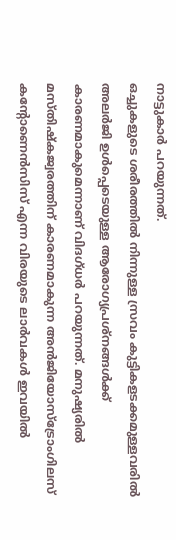നാട്ടുകാർ പറയുന്നത്.
ഒച്ചുകളുടെ ശരീരത്തിൽ നിന്നുള്ള സ്രവം കുട്ടികളടക്കമുള്ളവരിൽ അലർജി ഉൾപ്പെടെയുള്ള ആരോഗ്യപ്രശ്നങ്ങൾക്ക് കാരണമാകുമെന്നാണ് വിദഗ്ധർ പറയുന്നത്. മനുഷ്യരിൽ മസ്തിഷ്കജ്വരത്തിന് കാരണമാകുന്ന അൻജിയോസ്ട്രോംഗിലസ് കന്റോണെൻസിസ് എന്ന വിരയുടെ ലാർവകൾ ഇവയിൽ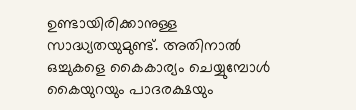ഉണ്ടായിരിക്കാനുള്ള സാദ്ധ്യതയുമുണ്ട്. അതിനാൽ ഒച്ചുകളെ കൈകാര്യം ചെയ്യുമ്പോൾ കൈയുറയും പാദരക്ഷയും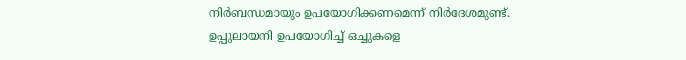നിർബന്ധമായും ഉപയോഗിക്കണമെന്ന് നിർദേശമുണ്ട്. ഉപ്പുലായനി ഉപയോഗിച്ച് ഒച്ചുകളെ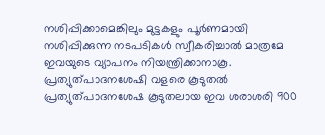നശിപ്പിക്കാമെങ്കിലും മുട്ടകളും പൂർണമായി നശിപ്പിക്കുന്ന നടപടികൾ സ്വീകരിച്ചാൽ മാത്രമേ ഇവയുടെ വ്യാപനം നിയന്ത്രിക്കാനാകൂ.
പ്രത്യുത്പാദനശേഷി വളരെ കൂടുതൽ
പ്രത്യുത്പാദനശേഷ കൂടുതലായ ഇവ ശരാശരി 900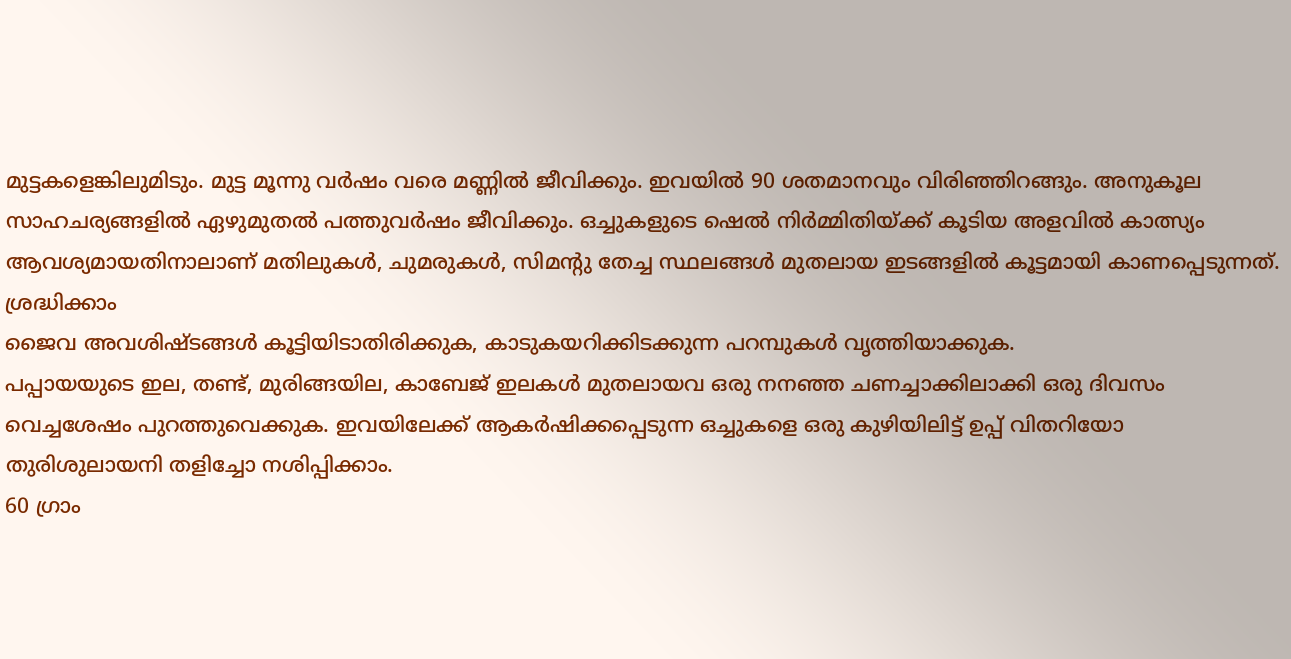മുട്ടകളെങ്കിലുമിടും. മുട്ട മൂന്നു വർഷം വരെ മണ്ണിൽ ജീവിക്കും. ഇവയിൽ 90 ശതമാനവും വിരിഞ്ഞിറങ്ങും. അനുകൂല സാഹചര്യങ്ങളിൽ ഏഴുമുതൽ പത്തുവർഷം ജീവിക്കും. ഒച്ചുകളുടെ ഷെൽ നിർമ്മിതിയ്ക്ക് കൂടിയ അളവിൽ കാത്സ്യം ആവശ്യമായതിനാലാണ് മതിലുകൾ, ചുമരുകൾ, സിമന്റു തേച്ച സ്ഥലങ്ങൾ മുതലായ ഇടങ്ങളിൽ കൂട്ടമായി കാണപ്പെടുന്നത്.
ശ്രദ്ധിക്കാം
ജൈവ അവശിഷ്ടങ്ങൾ കൂട്ടിയിടാതിരിക്കുക, കാടുകയറിക്കിടക്കുന്ന പറമ്പുകൾ വൃത്തിയാക്കുക.
പപ്പായയുടെ ഇല, തണ്ട്, മുരിങ്ങയില, കാബേജ് ഇലകൾ മുതലായവ ഒരു നനഞ്ഞ ചണച്ചാക്കിലാക്കി ഒരു ദിവസം വെച്ചശേഷം പുറത്തുവെക്കുക. ഇവയിലേക്ക് ആകർഷിക്കപ്പെടുന്ന ഒച്ചുകളെ ഒരു കുഴിയിലിട്ട് ഉപ്പ് വിതറിയോ തുരിശുലായനി തളിച്ചോ നശിപ്പിക്കാം.
60 ഗ്രാം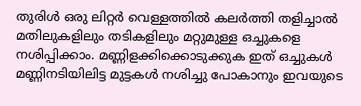തുരിൾ ഒരു ലിറ്റർ വെള്ളത്തിൽ കലർത്തി തളിച്ചാൽ മതിലുകളിലും തടികളിലും മറ്റുമുള്ള ഒച്ചുകളെ നശിപ്പിക്കാം. മണ്ണിളക്കിക്കൊടുക്കുക ഇത് ഒച്ചുകൾ മണ്ണിനടിയിലിട്ട മുട്ടകൾ നശിച്ചു പോകാനും ഇവയുടെ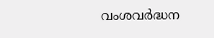വംശവർദ്ധന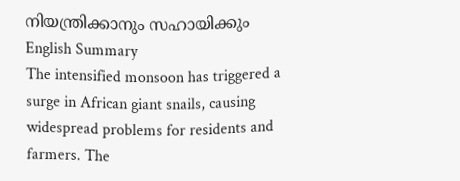നിയന്ത്രിക്കാനും സഹായിക്കും
English Summary
The intensified monsoon has triggered a surge in African giant snails, causing widespread problems for residents and farmers. The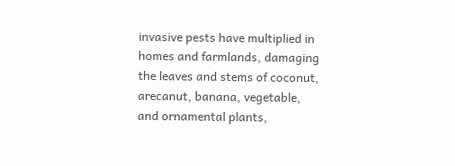invasive pests have multiplied in homes and farmlands, damaging the leaves and stems of coconut, arecanut, banana, vegetable, and ornamental plants,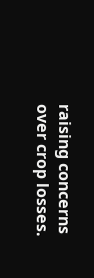raising concerns over crop losses.